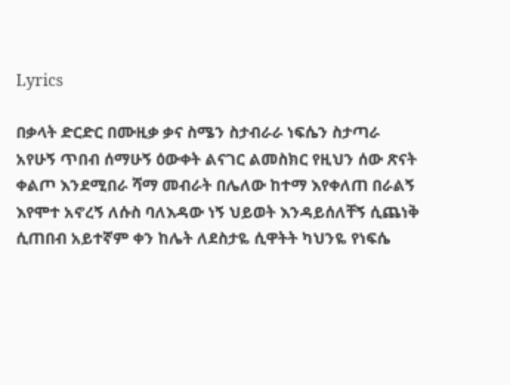Lyrics

በቃላት ድርድር በሙዚቃ ቃና ስሜን ስታብራራ ነፍሴን ስታጣራ አየሁኝ ጥበብ ሰማሁኝ ዕውቀት ልናገር ልመስክር የዚህን ሰው ጽናት ቀልጦ እንደሚበራ ሻማ መብራት በሌለው ከተማ እየቀለጠ በራልኝ እየሞተ አኖረኝ ለሱስ ባለእዳው ነኝ ህይወት እንዳይሰለቸኝ ሲጨነቅ ሲጠበብ አይተኛም ቀን ከሌት ለደስታዬ ሲዋትት ካህንዬ የነፍሴ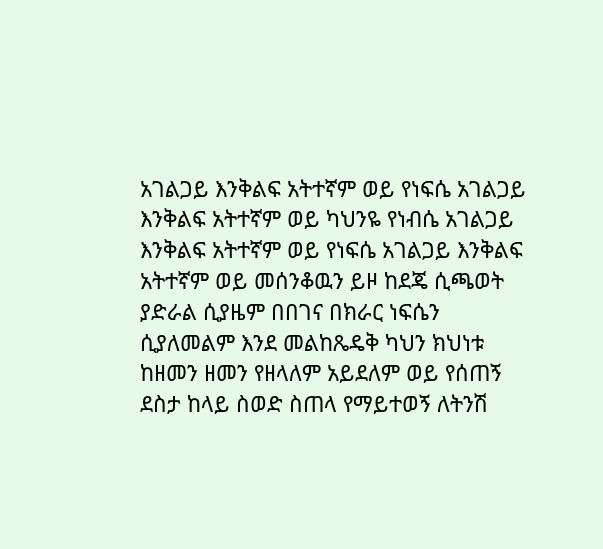አገልጋይ እንቅልፍ አትተኛም ወይ የነፍሴ አገልጋይ እንቅልፍ አትተኛም ወይ ካህንዬ የነብሴ አገልጋይ እንቅልፍ አትተኛም ወይ የነፍሴ አገልጋይ እንቅልፍ አትተኛም ወይ መሰንቆዉን ይዞ ከደጄ ሲጫወት ያድራል ሲያዜም በበገና በክራር ነፍሴን ሲያለመልም እንደ መልከጼዴቅ ካህን ክህነቱ ከዘመን ዘመን የዘላለም አይደለም ወይ የሰጠኝ ደስታ ከላይ ስወድ ስጠላ የማይተወኝ ለትንሽ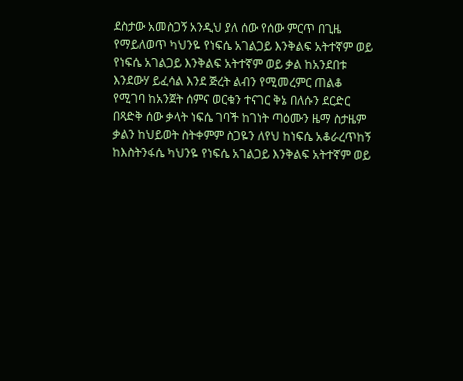ደስታው አመስጋኝ አንዲህ ያለ ሰው የሰው ምርጥ በጊዜ የማይለወጥ ካህንዬ የነፍሴ አገልጋይ እንቅልፍ አትተኛም ወይ የነፍሴ አገልጋይ እንቅልፍ አትተኛም ወይ ቃል ከአንደበቱ እንደውሃ ይፈሳል እንደ ጅረት ልብን የሚመረምር ጠልቆ የሚገባ ከአንጀት ሰምና ወርቁን ተናገር ቅኔ በለሱን ደርድር በጻድቅ ሰው ቃላት ነፍሴ ገባች ከገነት ጣዕሙን ዜማ ስታዜም ቃልን ከህይወት ስትቀምም ስጋዬን ለየህ ከነፍሴ አቆራረጥከኝ ከእስትንፋሴ ካህንዬ የነፍሴ አገልጋይ እንቅልፍ አትተኛም ወይ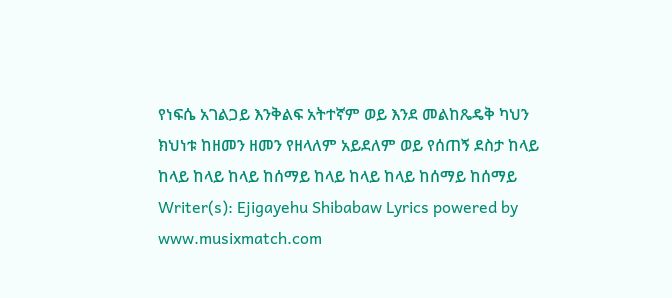የነፍሴ አገልጋይ እንቅልፍ አትተኛም ወይ እንደ መልከጼዴቅ ካህን ክህነቱ ከዘመን ዘመን የዘላለም አይደለም ወይ የሰጠኝ ደስታ ከላይ ከላይ ከላይ ከላይ ከሰማይ ከላይ ከላይ ከላይ ከሰማይ ከሰማይ
Writer(s): Ejigayehu Shibabaw Lyrics powered by www.musixmatch.com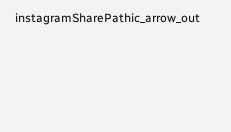instagramSharePathic_arrow_out